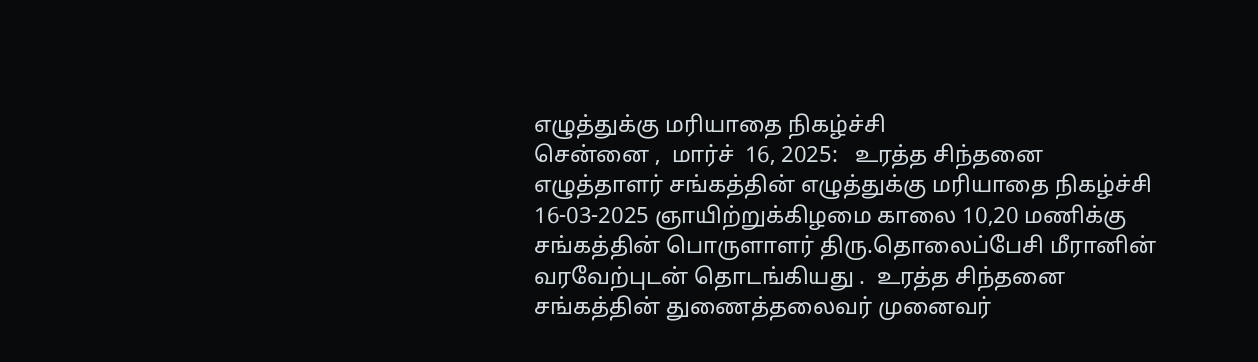எழுத்துக்கு மரியாதை நிகழ்ச்சி
சென்னை ,  மார்ச்  16, 2025:   உரத்த சிந்தனை எழுத்தாளர் சங்கத்தின் எழுத்துக்கு மரியாதை நிகழ்ச்சி  16-03-2025 ஞாயிற்றுக்கிழமை காலை 10,20 மணிக்கு சங்கத்தின் பொருளாளர் திரு.தொலைப்பேசி மீரானின்  வரவேற்புடன் தொடங்கியது .  உரத்த சிந்தனை சங்கத்தின் துணைத்தலைவர் முனைவர்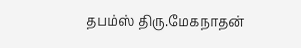தபம்ஸ் திரு.மேகநாதன்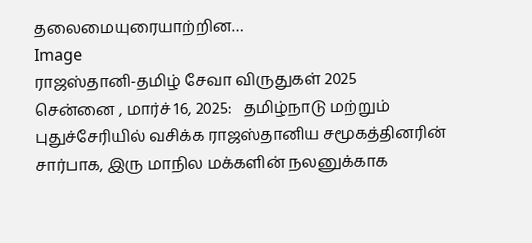தலைமையுரையாற்றின…
Image
ராஜஸ்தானி-தமிழ் சேவா விருதுகள் 2025
சென்னை , மார்ச் 16, 2025:   தமிழ்நாடு மற்றும் புதுச்சேரியில் வசிக்க ராஜஸ்தானிய சமூகத்தினரின் சார்பாக, இரு மாநில மக்களின் நலனுக்காக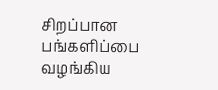சிறப்பான பங்களிப்பை வழங்கிய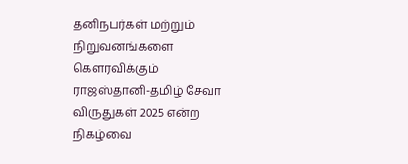தனிநபர்கள் மற்றும் நிறுவனங்களை கௌரவிக்கும் ராஜஸ்தானி-தமிழ் சேவா விருதுகள் 2025 என்ற நிகழ்வை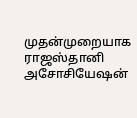முதன்முறையாக ராஜஸ்தானி அசோசியேஷன்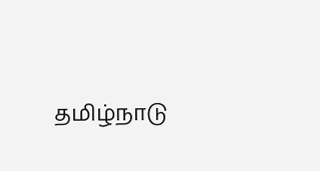தமிழ்நாடு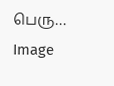பெரு…
Image